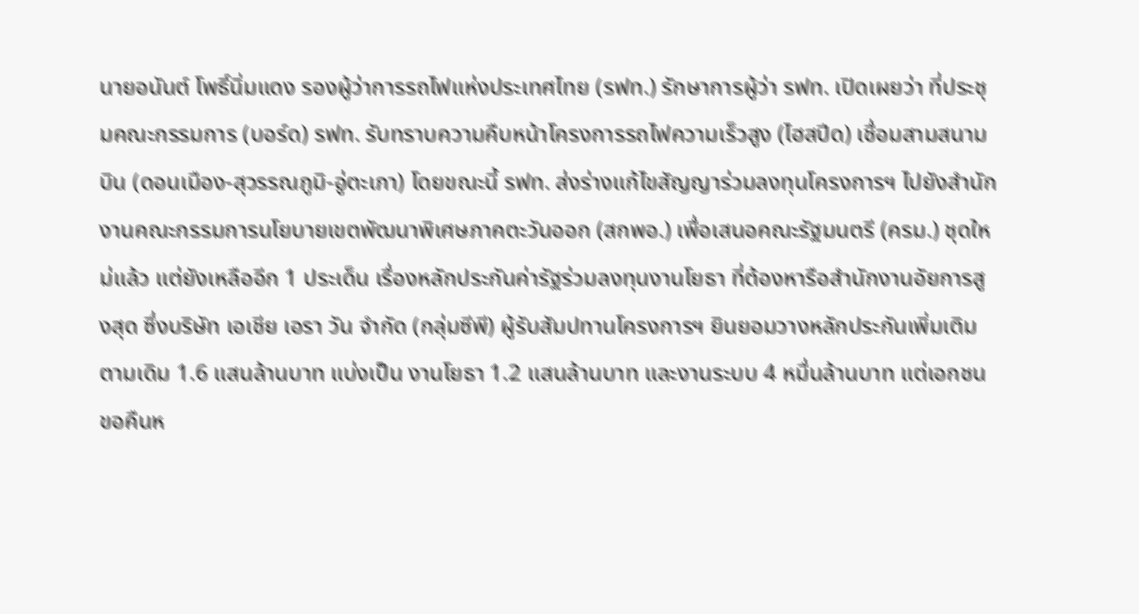นายอนันต์ โพธิ์นิ่มแดง รองผู้ว่าการรถไฟแห่งประเทศไทย (รฟท.) รักษาการผู้ว่า รฟท. เปิดเผยว่า ที่ประชุมคณะกรรมการ (บอร์ด) รฟท. รับทราบความคืบหน้าโครงการรถไฟความเร็วสูง (ไฮสปีด) เชื่อมสามสนามบิน (ดอนเมือง-สุวรรณภูมิ-อู่ตะเภา) โดยขณะนี้ รฟท. ส่งร่างแก้ไขสัญญาร่วมลงทุนโครงการฯ ไปยังสำนักงานคณะกรรมการนโยบายเขตพัฒนาพิเศษภาคตะวันออก (สกพอ.) เพื่อเสนอคณะรัฐมนตรี (ครม.) ชุดใหม่แล้ว แต่ยังเหลืออีก 1 ประเด็น เรื่องหลักประกันค่ารัฐร่วมลงทุนงานโยธา ที่ต้องหารือสำนักงานอัยการสูงสุด ซึ่งบริษัท เอเชีย เอรา วัน จำกัด (กลุ่มซีพี) ผู้รับสัมปทานโครงการฯ ยินยอมวางหลักประกันเพิ่มเติมตามเดิม 1.6 แสนล้านบาท แบ่งเป็น งานโยธา 1.2 แสนล้านบาท และงานระบบ 4 หมื่นล้านบาท แต่เอกชนขอคืนห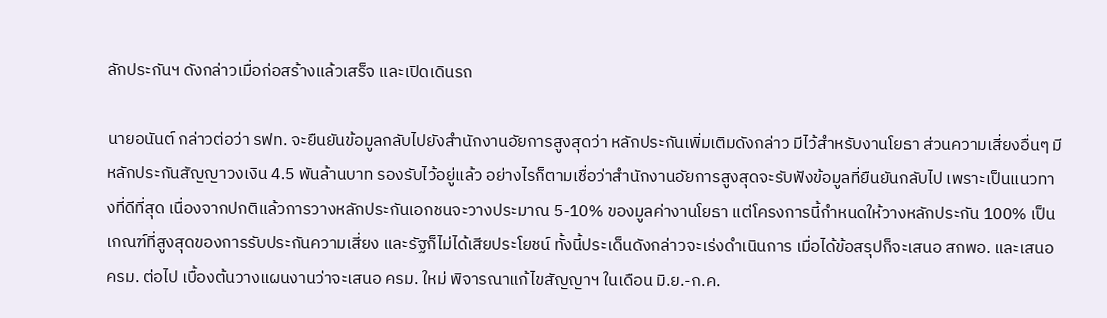ลักประกันฯ ดังกล่าวเมื่อก่อสร้างแล้วเสร็จ และเปิดเดินรถ

นายอนันต์ กล่าวต่อว่า รฟท. จะยืนยันข้อมูลกลับไปยังสำนักงานอัยการสูงสุดว่า หลักประกันเพิ่มเติมดังกล่าว มีไว้สำหรับงานโยธา ส่วนความเสี่ยงอื่นๆ มีหลักประกันสัญญาวงเงิน 4.5 พันล้านบาท รองรับไว้อยู่แล้ว อย่างไรก็ตามเชื่อว่าสำนักงานอัยการสูงสุดจะรับฟังข้อมูลที่ยืนยันกลับไป เพราะเป็นแนวทางที่ดีที่สุด เนื่องจากปกติแล้วการวางหลักประกันเอกชนจะวางประมาณ 5-10% ของมูลค่างานโยธา แต่โครงการนี้กำหนดให้วางหลักประกัน 100% เป็นเกณฑ์ที่สูงสุดของการรับประกันความเสี่ยง และรัฐก็ไม่ได้เสียประโยชน์ ทั้งนี้ประเด็นดังกล่าวจะเร่งดำเนินการ เมื่อได้ข้อสรุปก็จะเสนอ สกพอ. และเสนอ ครม. ต่อไป เบื้องต้นวางแผนงานว่าจะเสนอ ครม. ใหม่ พิจารณาแก้ไขสัญญาฯ ในเดือน มิ.ย.-ก.ค.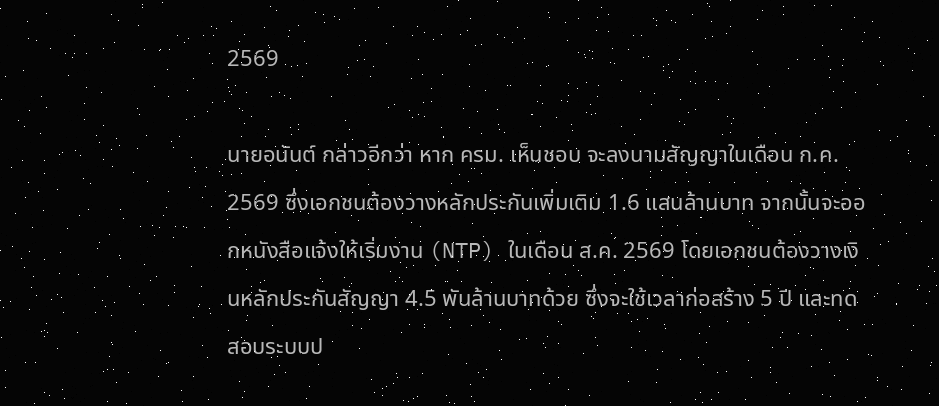2569

นายอนันต์ กล่าวอีกว่า หาก ครม. เห็นชอบ จะลงนามสัญญาในเดือน ก.ค. 2569 ซึ่งเอกชนต้องวางหลักประกันเพิ่มเติม 1.6 แสนล้านบาท จากนั้นจะออกหนังสือแจ้งให้เริ่มงาน (NTP) ในเดือน ส.ค. 2569 โดยเอกชนต้องวางเงินหลักประกันสัญญา 4.5 พันล้านบาทด้วย ซึ่งจะใช้เวลาก่อสร้าง 5 ปี และทดสอบระบบป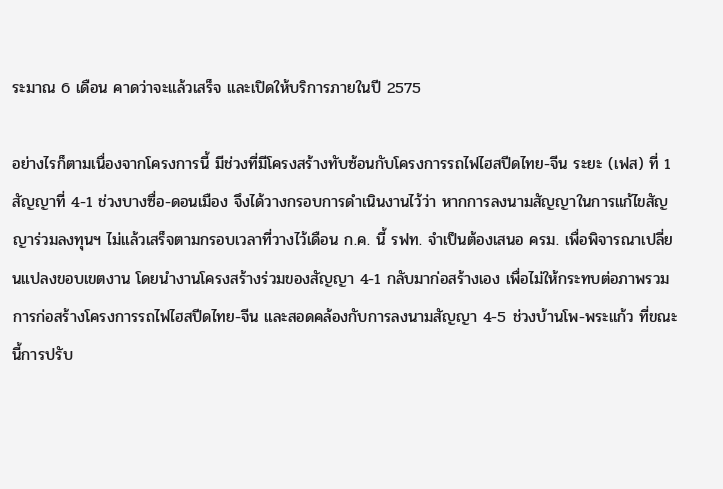ระมาณ 6 เดือน คาดว่าจะแล้วเสร็จ และเปิดให้บริการภายในปี 2575

อย่างไรก็ตามเนื่องจากโครงการนี้ มีช่วงที่มีโครงสร้างทับซ้อนกับโครงการรถไฟไฮสปีดไทย-จีน ระยะ (เฟส) ที่ 1 สัญญาที่ 4-1 ช่วงบางซื่อ-ดอนเมือง จึงได้วางกรอบการดำเนินงานไว้ว่า หากการลงนามสัญญาในการแก้ไขสัญญาร่วมลงทุนฯ ไม่แล้วเสร็จตามกรอบเวลาที่วางไว้เดือน ก.ค. นี้ รฟท. จำเป็นต้องเสนอ ครม. เพื่อพิจารณาเปลี่ยนแปลงขอบเขตงาน โดยนำงานโครงสร้างร่วมของสัญญา 4-1 กลับมาก่อสร้างเอง เพื่อไม่ให้กระทบต่อภาพรวมการก่อสร้างโครงการรถไฟไฮสปีดไทย-จีน และสอดคล้องกับการลงนามสัญญา 4-5 ช่วงบ้านโพ-พระแก้ว ที่ขณะนี้การปรับ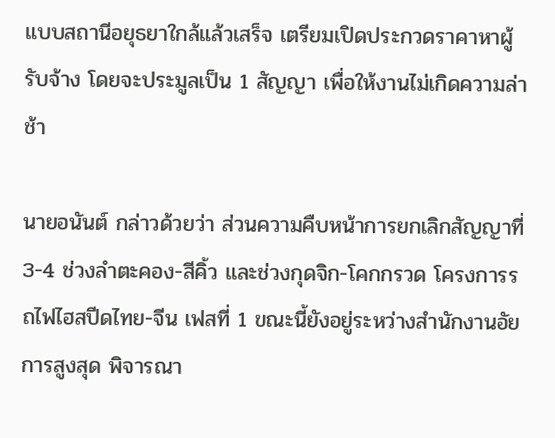แบบสถานีอยุธยาใกล้แล้วเสร็จ เตรียมเปิดประกวดราคาหาผู้รับจ้าง โดยจะประมูลเป็น 1 สัญญา เพื่อให้งานไม่เกิดความล่าช้า

นายอนันต์ กล่าวด้วยว่า ส่วนความคืบหน้าการยกเลิกสัญญาที่ 3-4 ช่วงลำตะคอง-สีคิ้ว และช่วงกุดจิก-โคกกรวด โครงการรถไฟไฮสปีดไทย-จีน เฟสที่ 1 ขณะนี้ยังอยู่ระหว่างสำนักงานอัยการสูงสุด พิจารณา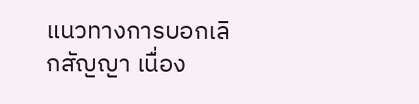แนวทางการบอกเลิกสัญญา เนื่อง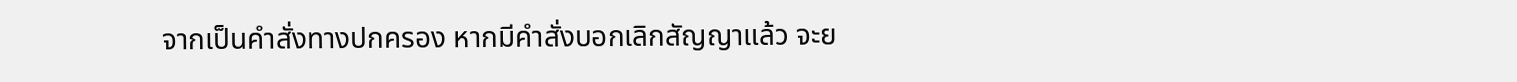จากเป็นคำสั่งทางปกครอง หากมีคำสั่งบอกเลิกสัญญาแล้ว จะย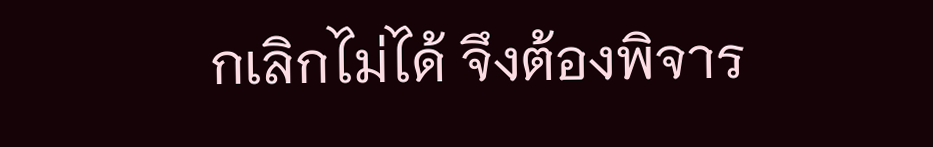กเลิกไม่ได้ จึงต้องพิจาร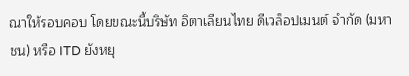ณาให้รอบคอบ โดยขณะนี้บริษัท อิตาเลียนไทย ดีเวล็อปเมนต์ จำกัด (มหาชน) หรือ ITD ยังหยุ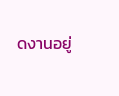ดงานอยู่